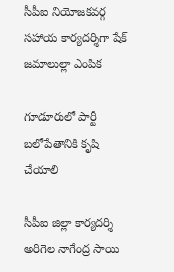సీపీఐ నియోజకవర్గ సహాయ కార్యదర్శిగా షేక్ జమాలుల్లా ఎంపిక

గూడూరులో పార్టీ బలోపేతానికి కృషి చేయాలి

సీపీఐ జిల్లా కార్యదర్శి అరిగెల నాగేంద్ర సాయి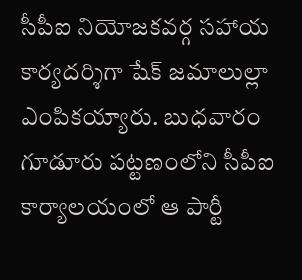సీపీఐ నియోజకవర్గ సహాయ కార్యదర్శిగా షేక్ జమాలుల్లా ఎంపికయ్యారు. బుధవారం గూడూరు పట్టణంలోని సీపీఐ కార్యాలయంలో ఆ పార్టీ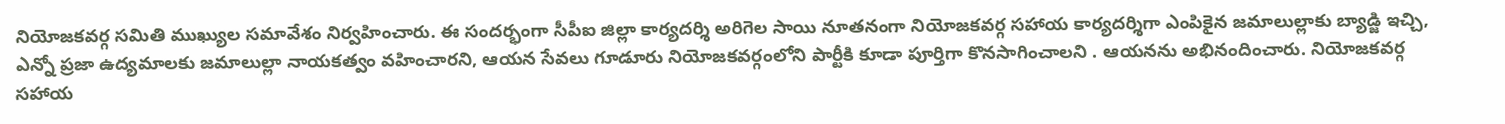నియోజకవర్గ సమితి ముఖ్యుల సమావేశం నిర్వహించారు. ఈ సందర్భంగా సీపీఐ జిల్లా కార్యదర్శి అరిగెల సాయి నూతనంగా నియోజకవర్గ సహాయ కార్యదర్శిగా ఎంపికైన జమాలుల్లాకు బ్యాడ్జి ఇచ్చి, ఎన్నో ప్రజా ఉద్యమాలకు జమాలుల్లా నాయకత్వం వహించారని, ఆయన సేవలు గూడూరు నియోజకవర్గంలోని పార్టీకి కూడా పూర్తిగా కొనసాగించాలని . ఆయనను అభినందించారు. నియోజకవర్గ సహాయ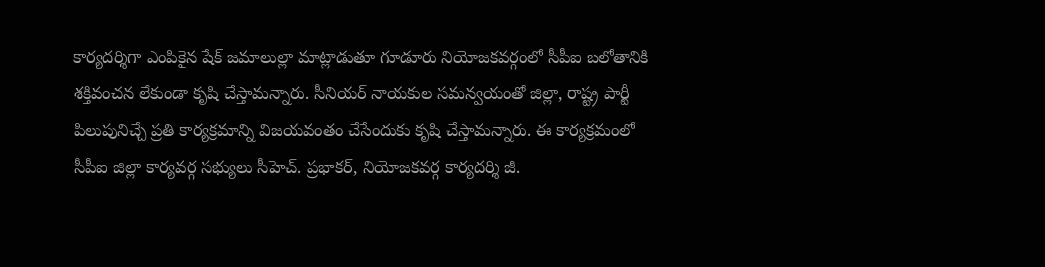కార్యదర్శిగా ఎంపికైన షేక్ జమాలుల్లా మాట్లాడుతూ గూడూరు నియోజకవర్గంలో సీపీఐ బలోతానికి శక్తివంచన లేకుండా కృషి చేస్తామన్నారు. సీనియర్ నాయకుల సమన్వయంతో జిల్లా, రాష్ట్ర పార్టీ పిలుపునిచ్చే ప్రతి కార్యక్రమాన్ని విజయవంతం చేసేందుకు కృషి చేస్తామన్నారు. ఈ కార్యక్రమంలో సీపీఐ జిల్లా కార్యవర్గ సభ్యులు సీహెచ్. ప్రభాకర్, నియోజకవర్గ కార్యదర్శి జీ.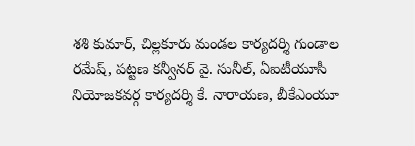శశి కుమార్, చిల్లకూరు మండల కార్యదర్శి గుండాల రమేష్, పట్టణ కన్వీనర్ వై. సునీల్, ఏఐటీయూసీ నియోజకవర్గ కార్యదర్శి కే. నారాయణ, బీకేఎంయూ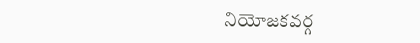నియోజకవర్గ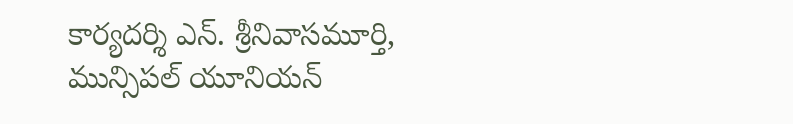కార్యదర్శి ఎన్. శ్రీనివాసమూర్తి, మున్సిపల్ యూనియన్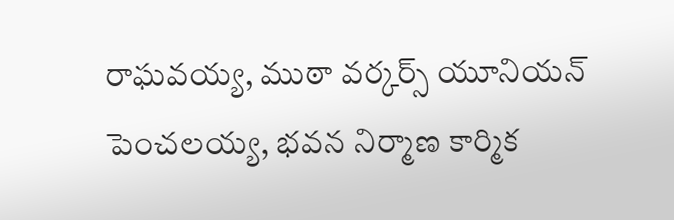రాఘవయ్య, ముఠా వర్కర్స్ యూనియన్ పెంచలయ్య, భవన నిర్మాణ కార్మిక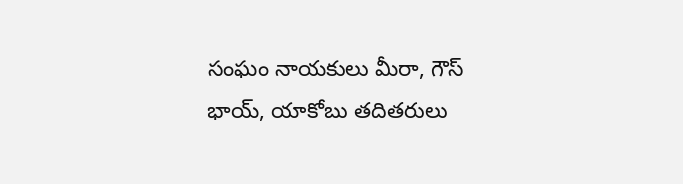సంఘం నాయకులు మీరా, గౌస్ భాయ్, యాకోబు తదితరులు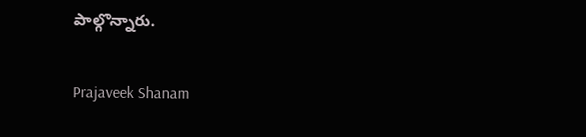పాల్గొన్నారు.

Prajaveek Shanam